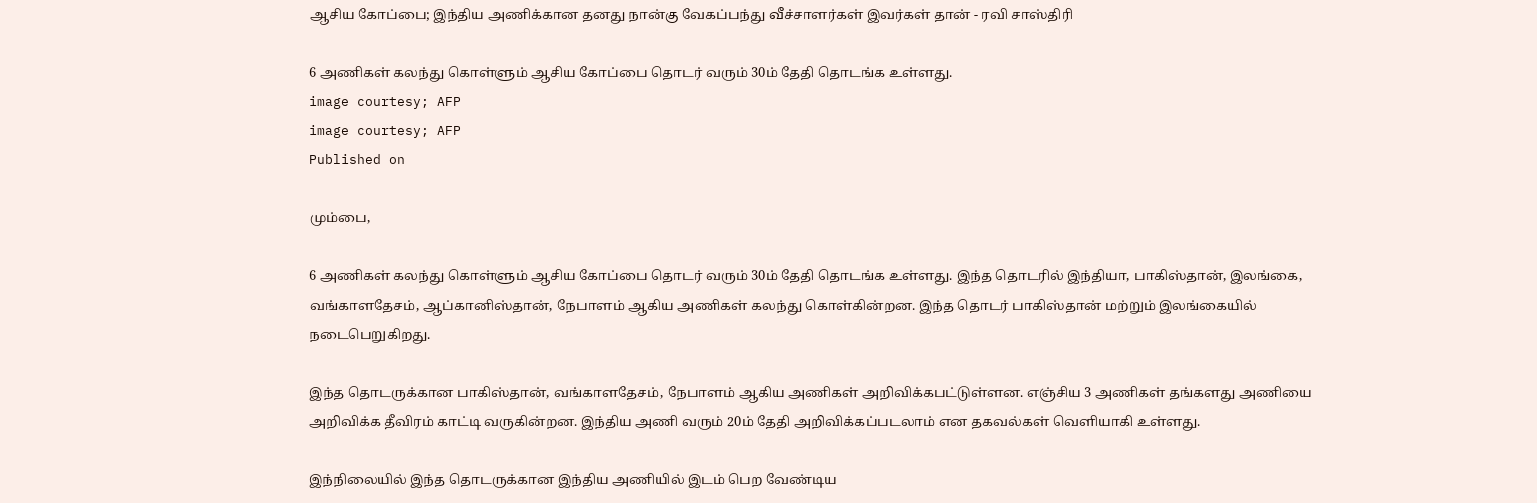ஆசிய கோப்பை; இந்திய அணிக்கான தனது நான்கு வேகப்பந்து வீச்சாளர்கள் இவர்கள் தான் - ரவி சாஸ்திரி

6 அணிகள் கலந்து கொள்ளும் ஆசிய கோப்பை தொடர் வரும் 30ம் தேதி தொடங்க உள்ளது.
image courtesy; AFP
image courtesy; AFP
Published on

மும்பை,

6 அணிகள் கலந்து கொள்ளும் ஆசிய கோப்பை தொடர் வரும் 30ம் தேதி தொடங்க உள்ளது. இந்த தொடரில் இந்தியா, பாகிஸ்தான், இலங்கை, வங்காளதேசம், ஆப்கானிஸ்தான், நேபாளம் ஆகிய அணிகள் கலந்து கொள்கின்றன. இந்த தொடர் பாகிஸ்தான் மற்றும் இலங்கையில் நடைபெறுகிறது.

இந்த தொடருக்கான பாகிஸ்தான், வங்காளதேசம், நேபாளம் ஆகிய அணிகள் அறிவிக்கபட்டுள்ளன. எஞ்சிய 3 அணிகள் தங்களது அணியை அறிவிக்க தீவிரம் காட்டி வருகின்றன. இந்திய அணி வரும் 20ம் தேதி அறிவிக்கப்படலாம் என தகவல்கள் வெளியாகி உள்ளது.

இந்நிலையில் இந்த தொடருக்கான இந்திய அணியில் இடம் பெற வேண்டிய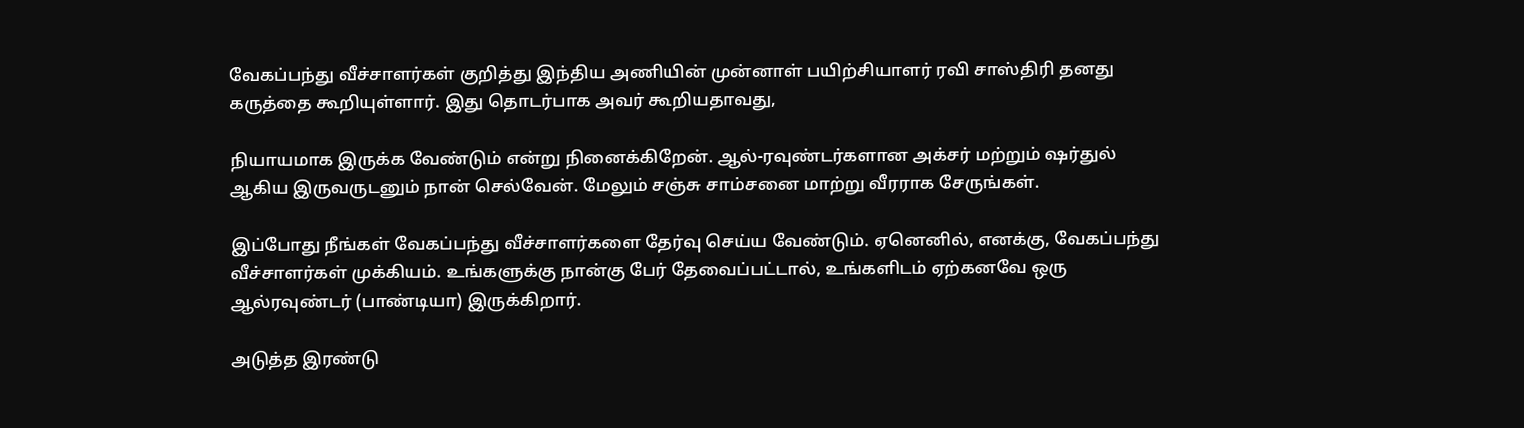வேகப்பந்து வீச்சாளர்கள் குறித்து இந்திய அணியின் முன்னாள் பயிற்சியாளர் ரவி சாஸ்திரி தனது கருத்தை கூறியுள்ளார். இது தொடர்பாக அவர் கூறியதாவது,

நியாயமாக இருக்க வேண்டும் என்று நினைக்கிறேன். ஆல்-ரவுண்டர்களான அக்சர் மற்றும் ஷர்துல் ஆகிய இருவருடனும் நான் செல்வேன். மேலும் சஞ்சு சாம்சனை மாற்று வீரராக சேருங்கள்.

இப்போது நீங்கள் வேகப்பந்து வீச்சாளர்களை தேர்வு செய்ய வேண்டும். ஏனெனில், எனக்கு, வேகப்பந்து வீச்சாளர்கள் முக்கியம். உங்களுக்கு நான்கு பேர் தேவைப்பட்டால், உங்களிடம் ஏற்கனவே ஒரு ஆல்ரவுண்டர் (பாண்டியா) இருக்கிறார்.

அடுத்த இரண்டு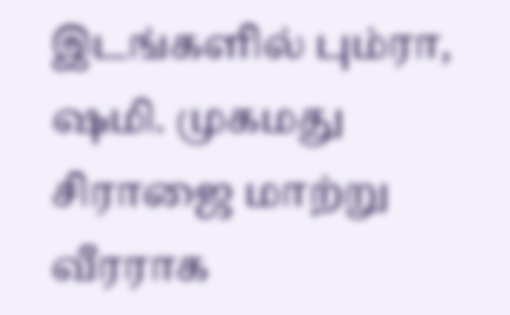இடங்களில் பும்ரா, ஷமி. முகமது சிராஜை மாற்று வீரராக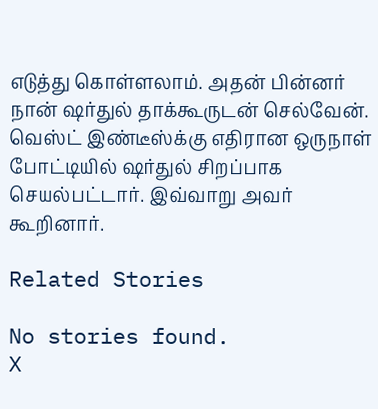எடுத்து கொள்ளலாம். அதன் பின்னர் நான் ஷர்துல் தாக்கூருடன் செல்வேன். வெஸ்ட் இண்டீஸ்க்கு எதிரான ஒருநாள் போட்டியில் ஷர்துல் சிறப்பாக செயல்பட்டார். இவ்வாறு அவர் கூறினார்.

Related Stories

No stories found.
X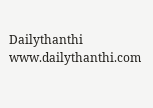Dailythanthi
www.dailythanthi.com